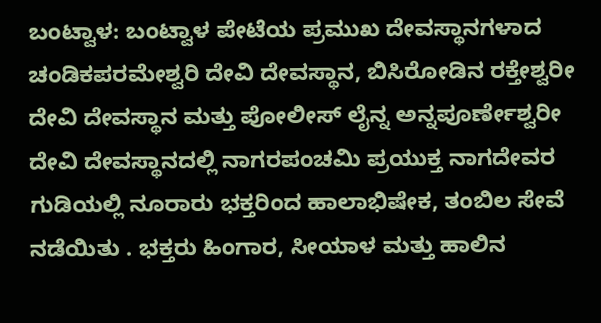ಬಂಟ್ವಾಳ: ಬಂಟ್ವಾಳ ಪೇಟೆಯ ಪ್ರಮುಖ ದೇವಸ್ಥಾನಗಳಾದ ಚಂಡಿಕಪರಮೇಶ್ವರಿ ದೇವಿ ದೇವಸ್ಥಾನ, ಬಿಸಿರೋಡಿನ ರಕ್ತೇಶ್ವರೀ ದೇವಿ ದೇವಸ್ಥಾನ ಮತ್ತು ಪೋಲೀಸ್ ಲೈನ್ನ ಅನ್ನಪೂರ್ಣೇಶ್ವರೀ ದೇವಿ ದೇವಸ್ಥಾನದಲ್ಲಿ ನಾಗರಪಂಚಮಿ ಪ್ರಯುಕ್ತ ನಾಗದೇವರ ಗುಡಿಯಲ್ಲಿ ನೂರಾರು ಭಕ್ತರಿಂದ ಹಾಲಾಭಿಷೇಕ, ತಂಬಿಲ ಸೇವೆ ನಡೆಯಿತು . ಭಕ್ತರು ಹಿಂಗಾರ, ಸೀಯಾಳ ಮತ್ತು ಹಾಲಿನ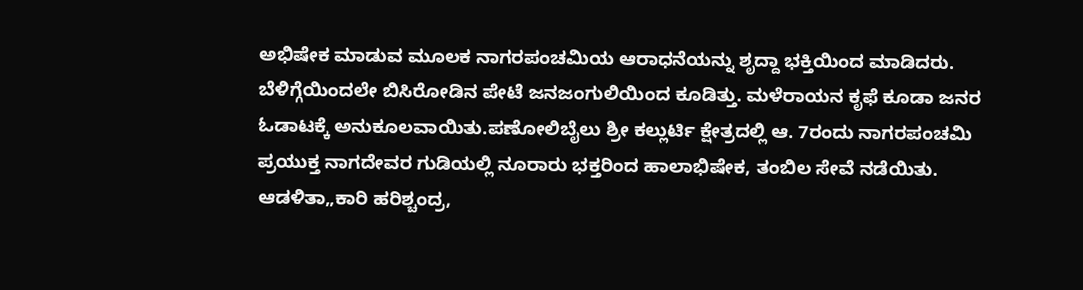ಅಭಿಷೇಕ ಮಾಡುವ ಮೂಲಕ ನಾಗರಪಂಚಮಿಯ ಆರಾಧನೆಯನ್ನು ಶೃದ್ದಾ ಭಕ್ತಿಯಿಂದ ಮಾಡಿದರು.
ಬೆಳಿಗ್ಗೆಯಿಂದಲೇ ಬಿಸಿರೋಡಿನ ಪೇಟೆ ಜನಜಂಗುಲಿಯಿಂದ ಕೂಡಿತ್ತು. ಮಳೆರಾಯನ ಕೃಫೆ ಕೂಡಾ ಜನರ ಓಡಾಟಕ್ಕೆ ಅನುಕೂಲವಾಯಿತು.ಪಣೋಲಿಬೈಲು ಶ್ರೀ ಕಲ್ಲುರ್ಟಿ ಕ್ಷೇತ್ರದಲ್ಲಿ ಆ. 7ರಂದು ನಾಗರಪಂಚಮಿ ಪ್ರಯುಕ್ತ ನಾಗದೇವರ ಗುಡಿಯಲ್ಲಿ ನೂರಾರು ಭಕ್ತರಿಂದ ಹಾಲಾಭಿಷೇಕ, ತಂಬಿಲ ಸೇವೆ ನಡೆಯಿತು. ಆಡಳಿತಾ„ಕಾರಿ ಹರಿಶ್ಚಂದ್ರ,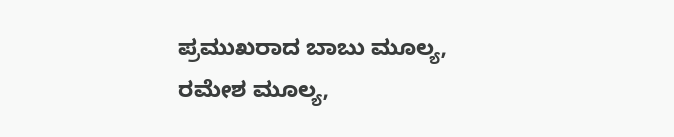ಪ್ರಮುಖರಾದ ಬಾಬು ಮೂಲ್ಯ, ರಮೇಶ ಮೂಲ್ಯ,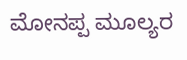ಮೋನಪ್ಪ ಮೂಲ್ಯರ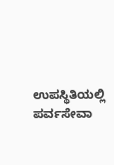ಉಪಸ್ಥಿತಿಯಲ್ಲಿ ಪರ್ವಸೇವಾ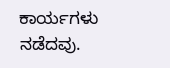ಕಾರ್ಯಗಳು ನಡೆದವು.